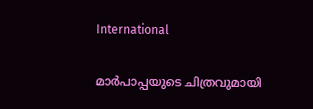International

മാര്‍പാപ്പയുടെ ചിത്രവുമായി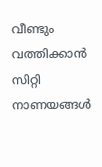വീണ്ടും വത്തിക്കാന്‍ സിറ്റി നാണയങ്ങള്‍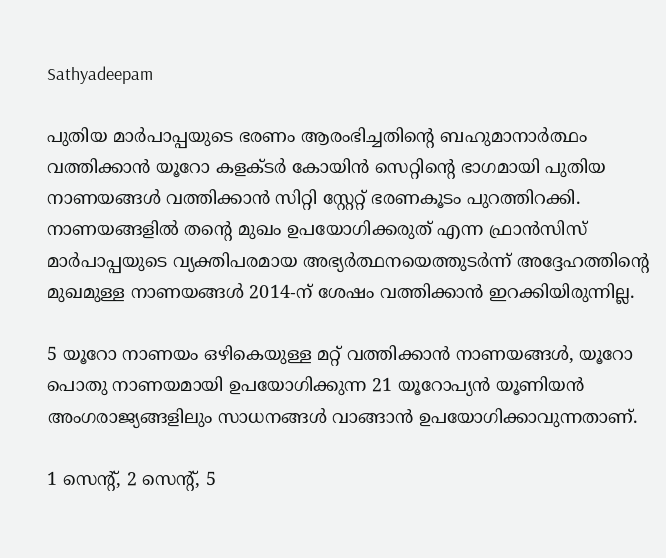Sathyadeepam

പുതിയ മാര്‍പാപ്പയുടെ ഭരണം ആരംഭിച്ചതിന്റെ ബഹുമാനാര്‍ത്ഥം വത്തിക്കാന്‍ യൂറോ കളക്ടര്‍ കോയിന്‍ സെറ്റിന്റെ ഭാഗമായി പുതിയ നാണയങ്ങള്‍ വത്തിക്കാന്‍ സിറ്റി സ്റ്റേറ്റ് ഭരണകൂടം പുറത്തിറക്കി. നാണയങ്ങളില്‍ തന്റെ മുഖം ഉപയോഗിക്കരുത് എന്ന ഫ്രാന്‍സിസ് മാര്‍പാപ്പയുടെ വ്യക്തിപരമായ അഭ്യര്‍ത്ഥനയെത്തുടര്‍ന്ന് അദ്ദേഹത്തിന്റെ മുഖമുള്ള നാണയങ്ങള്‍ 2014-ന് ശേഷം വത്തിക്കാന്‍ ഇറക്കിയിരുന്നില്ല.

5 യൂറോ നാണയം ഒഴികെയുള്ള മറ്റ് വത്തിക്കാന്‍ നാണയങ്ങള്‍, യൂറോ പൊതു നാണയമായി ഉപയോഗിക്കുന്ന 21 യൂറോപ്യന്‍ യൂണിയന്‍ അംഗരാജ്യങ്ങളിലും സാധനങ്ങള്‍ വാങ്ങാന്‍ ഉപയോഗിക്കാവുന്നതാണ്.

1 സെന്റ്, 2 സെന്റ്, 5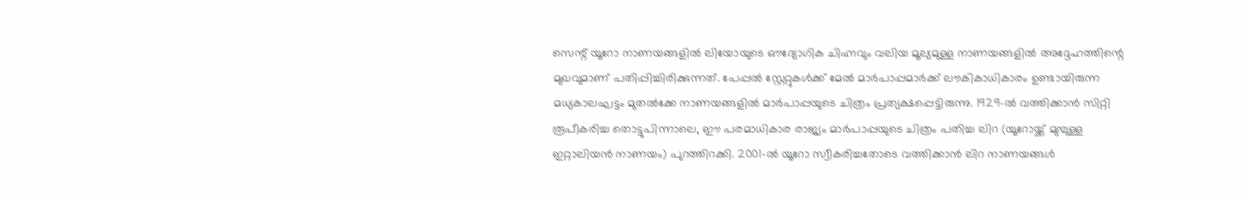സെന്റ് യൂറോ നാണയങ്ങളില്‍ ലിയോയുടെ ഔദ്യോഗിക ചിഹ്നവും വലിയ മൂല്യമുള്ള നാണയങ്ങളില്‍ അദ്ദേഹത്തിന്റെ മുഖവുമാണ് പതിപ്പിച്ചിരിക്കുന്നത്. പേപ്പല്‍ സ്റ്റേറ്റുകള്‍ക്ക് മേല്‍ മാര്‍പാപ്പമാര്‍ക്ക് ലൗകികാധികാരം ഉണ്ടായിരുന്ന മധ്യകാലഘട്ടം മുതല്‍ക്കേ നാണയങ്ങളില്‍ മാര്‍പാപ്പയുടെ ചിത്രം പ്രത്യക്ഷപ്പെട്ടിരുന്നു. 1929-ല്‍ വത്തിക്കാന്‍ സിറ്റി രൂപീകരിച്ച തൊട്ടുപിന്നാലെ, ഈ പരമാധികാര രാജ്യം മാര്‍പാപ്പയുടെ ചിത്രം പതിച്ച ലിറ (യൂറോയ്ക്ക് മുമ്പുള്ള ഇറ്റാലിയന്‍ നാണയം) പുറത്തിറക്കി. 2001-ല്‍ യൂറോ സ്വീകരിച്ചതോടെ വത്തിക്കാന്‍ ലിറ നാണയങ്ങള്‍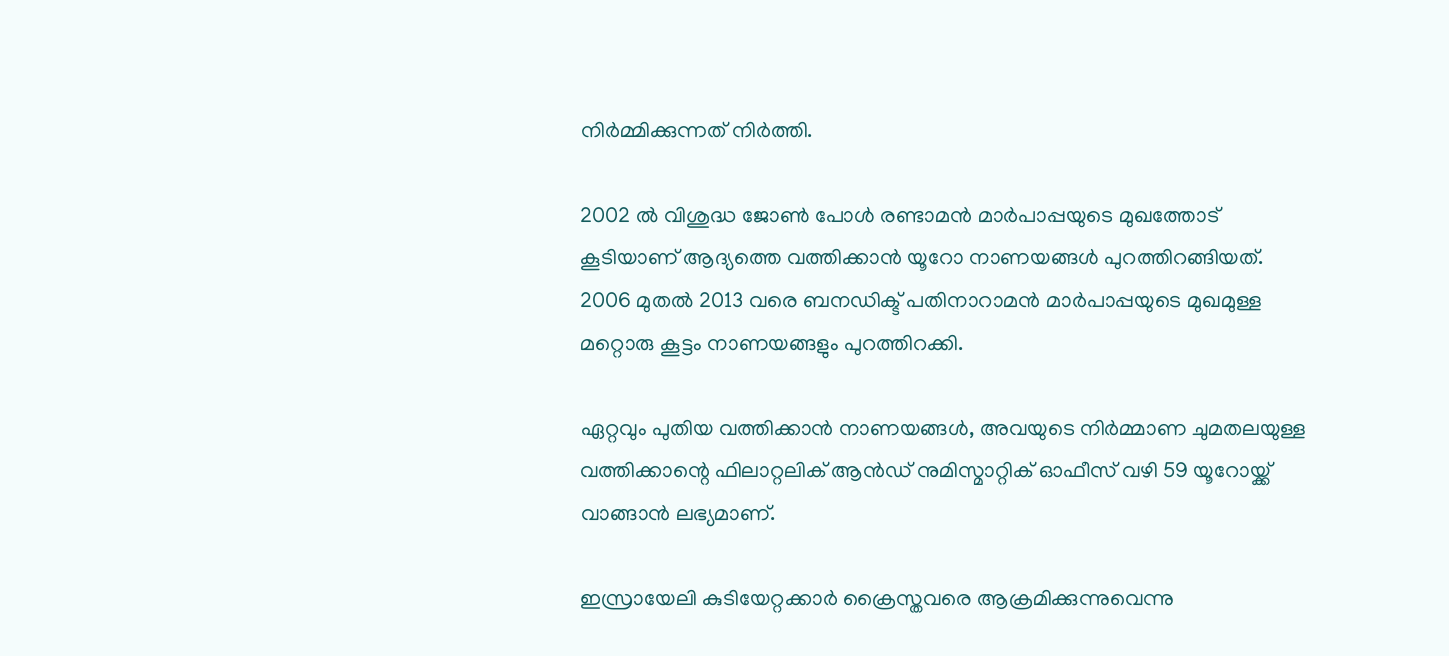നിര്‍മ്മിക്കുന്നത് നിര്‍ത്തി.

2002 ല്‍ വിശുദ്ധ ജോണ്‍ പോള്‍ രണ്ടാമന്‍ മാര്‍പാപ്പയുടെ മുഖത്തോട് കൂടിയാണ് ആദ്യത്തെ വത്തിക്കാന്‍ യൂറോ നാണയങ്ങള്‍ പുറത്തിറങ്ങിയത്. 2006 മുതല്‍ 2013 വരെ ബനഡിക്ട് പതിനാറാമന്‍ മാര്‍പാപ്പയുടെ മുഖമുള്ള മറ്റൊരു കൂട്ടം നാണയങ്ങളും പുറത്തിറക്കി.

ഏറ്റവും പുതിയ വത്തിക്കാന്‍ നാണയങ്ങള്‍, അവയുടെ നിര്‍മ്മാണ ചുമതലയുള്ള വത്തിക്കാന്റെ ഫിലാറ്റലിക് ആന്‍ഡ് നുമിസ്മാറ്റിക് ഓഫീസ് വഴി 59 യൂറോയ്ക്ക് വാങ്ങാന്‍ ലഭ്യമാണ്.

ഇസ്രായേലി കുടിയേറ്റക്കാര്‍ ക്രൈസ്തവരെ ആക്രമിക്കുന്നുവെന്നു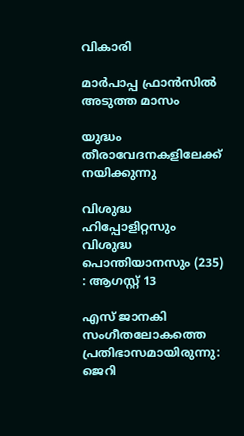വികാരി

മാര്‍പാപ്പ ഫ്രാന്‍സില്‍ അടുത്ത മാസം

യുദ്ധം തീരാവേദനകളിലേക്ക് നയിക്കുന്നു

വിശുദ്ധ ഹിപ്പോളിറ്റസും വിശുദ്ധ പൊന്തിയാനസും (235) : ആഗസ്റ്റ് 13

എസ് ജാനകി സംഗീതലോകത്തെ  പ്രതിഭാസമായിരുന്നു:  ജെറി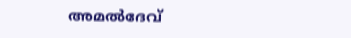അമൽദേവ്